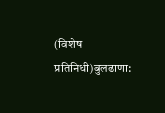(विशेष प्रतिनिधी)बुलढाणा: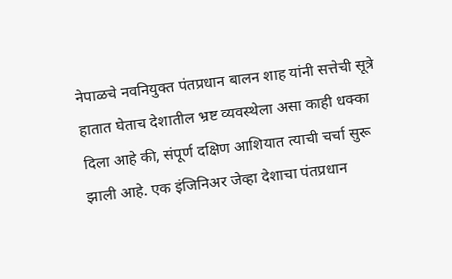नेपाळचे नवनियुक्त पंतप्रधान बालन शाह यांनी सत्तेची सूत्रे हातात घेताच देशातील भ्रष्ट व्यवस्थेला असा काही धक्का दिला आहे की, संपूर्ण दक्षिण आशियात त्याची चर्चा सुरू झाली आहे. एक इंजिनिअर जेव्हा देशाचा पंतप्रधान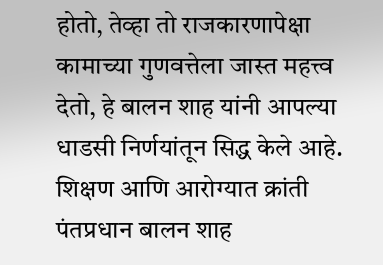होतो, तेव्हा तो राजकारणापेक्षा कामाच्या गुणवत्तेला जास्त महत्त्व देतो, हे बालन शाह यांनी आपल्या धाडसी निर्णयांतून सिद्ध केले आहे.
शिक्षण आणि आरोग्यात क्रांती
पंतप्रधान बालन शाह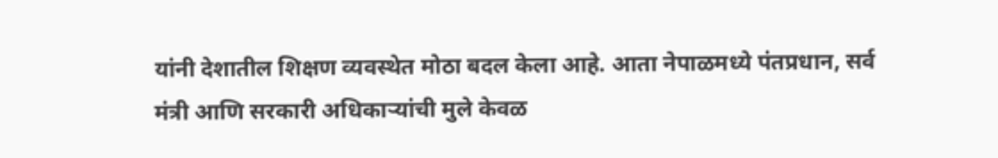यांनी देशातील शिक्षण व्यवस्थेत मोठा बदल केला आहे. आता नेपाळमध्ये पंतप्रधान, सर्व मंत्री आणि सरकारी अधिकाऱ्यांची मुले केवळ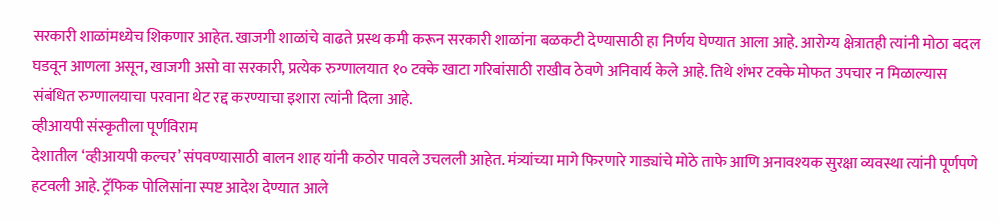सरकारी शाळांमध्येच शिकणार आहेत. खाजगी शाळांचे वाढते प्रस्थ कमी करून सरकारी शाळांना बळकटी देण्यासाठी हा निर्णय घेण्यात आला आहे. आरोग्य क्षेत्रातही त्यांनी मोठा बदल घडवून आणला असून, खाजगी असो वा सरकारी, प्रत्येक रुग्णालयात १० टक्के खाटा गरिबांसाठी राखीव ठेवणे अनिवार्य केले आहे. तिथे शंभर टक्के मोफत उपचार न मिळाल्यास संबंधित रुग्णालयाचा परवाना थेट रद्द करण्याचा इशारा त्यांनी दिला आहे.
व्हीआयपी संस्कृतीला पूर्णविराम
देशातील ‘व्हीआयपी कल्चर’ संपवण्यासाठी बालन शाह यांनी कठोर पावले उचलली आहेत. मंत्र्यांच्या मागे फिरणारे गाड्यांचे मोठे ताफे आणि अनावश्यक सुरक्षा व्यवस्था त्यांनी पूर्णपणे हटवली आहे. ट्रॅफिक पोलिसांना स्पष्ट आदेश देण्यात आले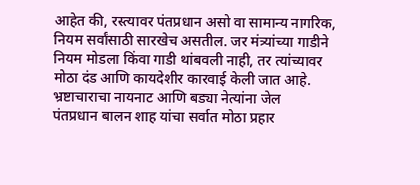आहेत की, रस्त्यावर पंतप्रधान असो वा सामान्य नागरिक, नियम सर्वांसाठी सारखेच असतील. जर मंत्र्यांच्या गाडीने नियम मोडला किंवा गाडी थांबवली नाही, तर त्यांच्यावर मोठा दंड आणि कायदेशीर कारवाई केली जात आहे.
भ्रष्टाचाराचा नायनाट आणि बड्या नेत्यांना जेल
पंतप्रधान बालन शाह यांचा सर्वात मोठा प्रहार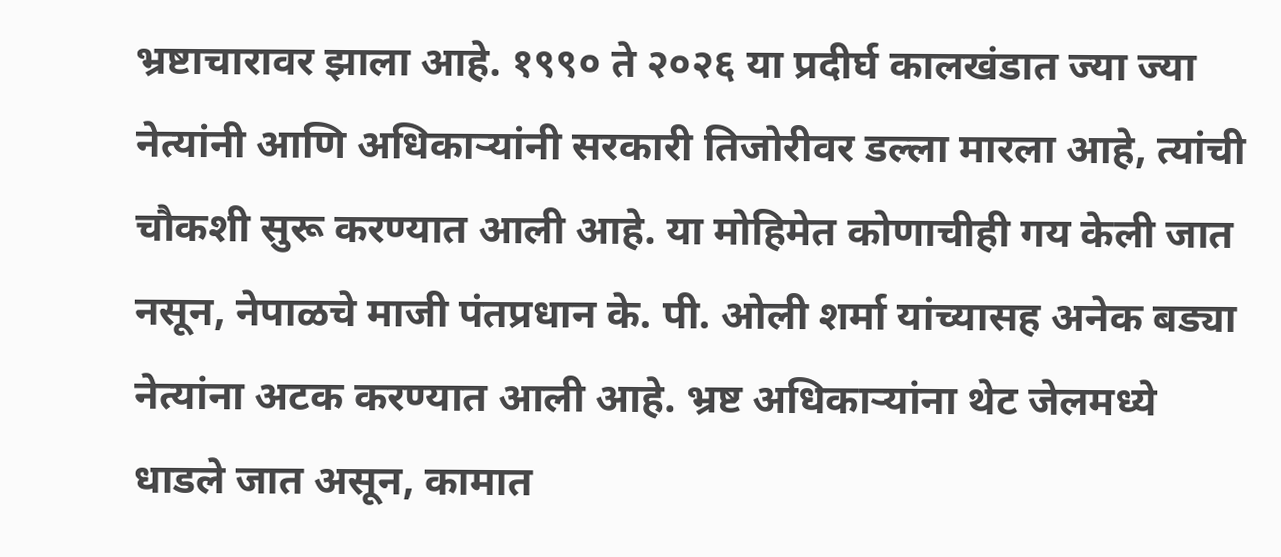भ्रष्टाचारावर झाला आहे. १९९० ते २०२६ या प्रदीर्घ कालखंडात ज्या ज्या नेत्यांनी आणि अधिकाऱ्यांनी सरकारी तिजोरीवर डल्ला मारला आहे, त्यांची चौकशी सुरू करण्यात आली आहे. या मोहिमेत कोणाचीही गय केली जात नसून, नेपाळचे माजी पंतप्रधान के. पी. ओली शर्मा यांच्यासह अनेक बड्या नेत्यांना अटक करण्यात आली आहे. भ्रष्ट अधिकाऱ्यांना थेट जेलमध्ये धाडले जात असून, कामात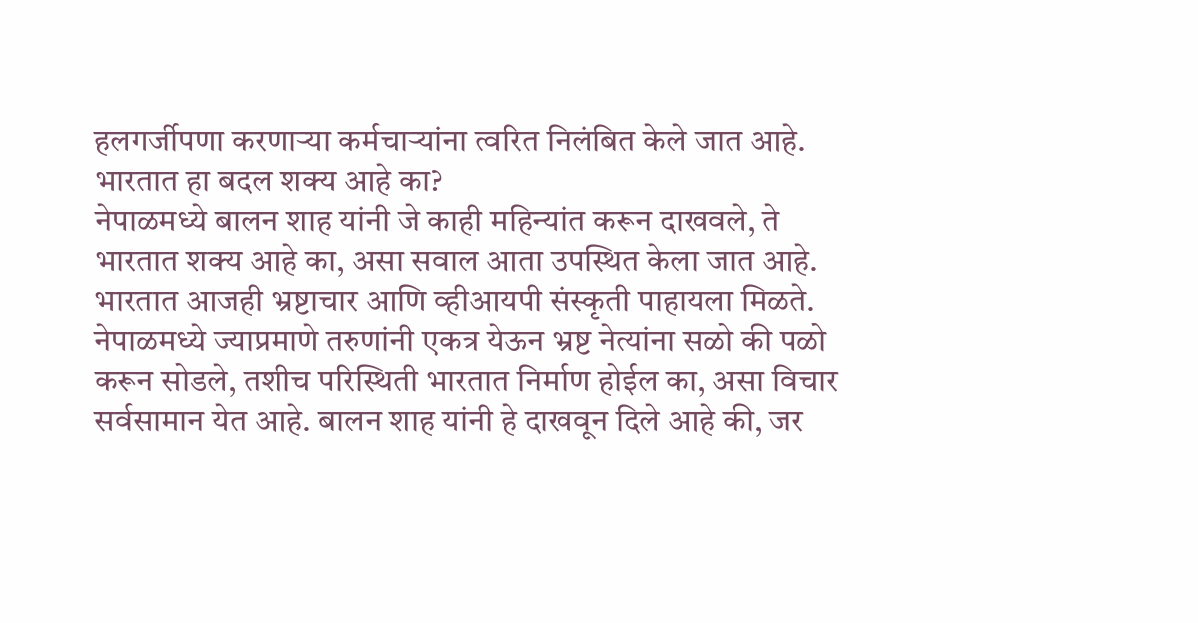हलगर्जीपणा करणाऱ्या कर्मचाऱ्यांना त्वरित निलंबित केले जात आहे.
भारतात हा बदल शक्य आहे का?
नेपाळमध्ये बालन शाह यांनी जे काही महिन्यांत करून दाखवले, ते भारतात शक्य आहे का, असा सवाल आता उपस्थित केला जात आहे. भारतात आजही भ्रष्टाचार आणि व्हीआयपी संस्कृती पाहायला मिळते. नेपाळमध्ये ज्याप्रमाणे तरुणांनी एकत्र येऊन भ्रष्ट नेत्यांना सळो की पळो करून सोडले, तशीच परिस्थिती भारतात निर्माण होईल का, असा विचार सर्वसामान येत आहे. बालन शाह यांनी हे दाखवून दिले आहे की, जर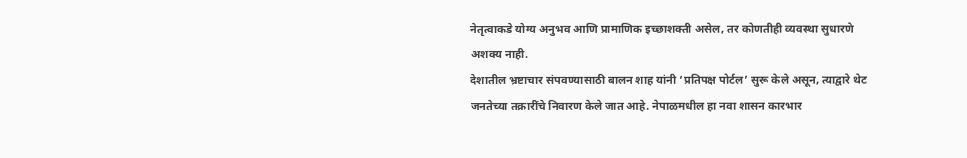नेतृत्वाकडे योग्य अनुभव आणि प्रामाणिक इच्छाशक्ती असेल, तर कोणतीही व्यवस्था सुधारणे अशक्य नाही.
देशातील भ्रष्टाचार संपवण्यासाठी बालन शाह यांनी ‘प्रतिपक्ष पोर्टल’ सुरू केले असून, त्याद्वारे थेट जनतेच्या तक्रारींचे निवारण केले जात आहे. नेपाळमधील हा नवा शासन कारभार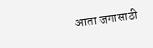आता जगासाठी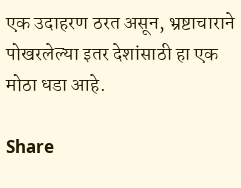एक उदाहरण ठरत असून, भ्रष्टाचाराने पोखरलेल्या इतर देशांसाठी हा एक मोठा धडा आहे.

Share